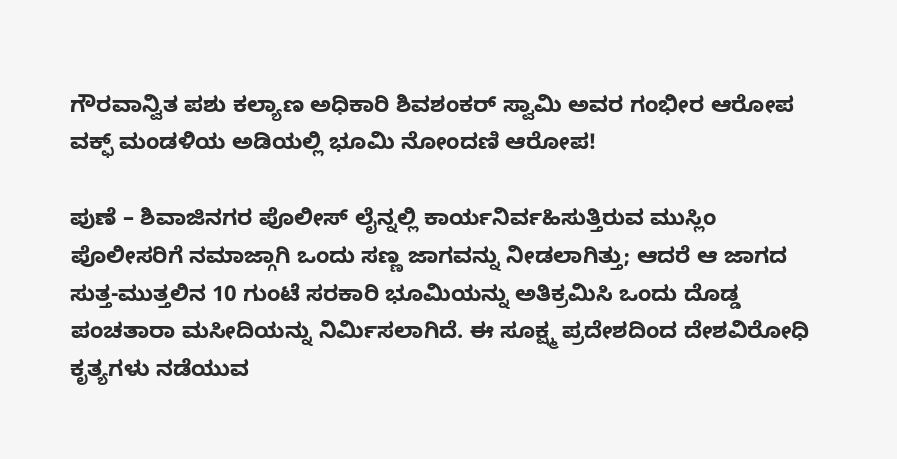ಗೌರವಾನ್ವಿತ ಪಶು ಕಲ್ಯಾಣ ಅಧಿಕಾರಿ ಶಿವಶಂಕರ್ ಸ್ವಾಮಿ ಅವರ ಗಂಭೀರ ಆರೋಪ
ವಕ್ಫ್ ಮಂಡಳಿಯ ಅಡಿಯಲ್ಲಿ ಭೂಮಿ ನೋಂದಣಿ ಆರೋಪ!

ಪುಣೆ – ಶಿವಾಜಿನಗರ ಪೊಲೀಸ್ ಲೈನ್ನಲ್ಲಿ ಕಾರ್ಯನಿರ್ವಹಿಸುತ್ತಿರುವ ಮುಸ್ಲಿಂ ಪೊಲೀಸರಿಗೆ ನಮಾಜ್ಗಾಗಿ ಒಂದು ಸಣ್ಣ ಜಾಗವನ್ನು ನೀಡಲಾಗಿತ್ತು; ಆದರೆ ಆ ಜಾಗದ ಸುತ್ತ-ಮುತ್ತಲಿನ 10 ಗುಂಟೆ ಸರಕಾರಿ ಭೂಮಿಯನ್ನು ಅತಿಕ್ರಮಿಸಿ ಒಂದು ದೊಡ್ಡ ಪಂಚತಾರಾ ಮಸೀದಿಯನ್ನು ನಿರ್ಮಿಸಲಾಗಿದೆ. ಈ ಸೂಕ್ಷ್ಮ ಪ್ರದೇಶದಿಂದ ದೇಶವಿರೋಧಿ ಕೃತ್ಯಗಳು ನಡೆಯುವ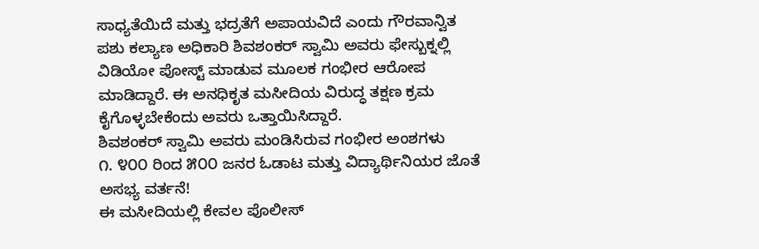ಸಾಧ್ಯತೆಯಿದೆ ಮತ್ತು ಭದ್ರತೆಗೆ ಅಪಾಯವಿದೆ ಎಂದು ಗೌರವಾನ್ವಿತ ಪಶು ಕಲ್ಯಾಣ ಅಧಿಕಾರಿ ಶಿವಶಂಕರ್ ಸ್ವಾಮಿ ಅವರು ಫೇಸ್ಬುಕ್ನಲ್ಲಿ ವಿಡಿಯೋ ಪೋಸ್ಟ್ ಮಾಡುವ ಮೂಲಕ ಗಂಭೀರ ಆರೋಪ ಮಾಡಿದ್ದಾರೆ. ಈ ಅನಧಿಕೃತ ಮಸೀದಿಯ ವಿರುದ್ಧ ತಕ್ಷಣ ಕ್ರಮ ಕೈಗೊಳ್ಳಬೇಕೆಂದು ಅವರು ಒತ್ತಾಯಿಸಿದ್ದಾರೆ.
ಶಿವಶಂಕರ್ ಸ್ವಾಮಿ ಅವರು ಮಂಡಿಸಿರುವ ಗಂಭೀರ ಅಂಶಗಳು
೧. ೪೦೦ ರಿಂದ ೫೦೦ ಜನರ ಓಡಾಟ ಮತ್ತು ವಿದ್ಯಾರ್ಥಿನಿಯರ ಜೊತೆ ಅಸಭ್ಯ ವರ್ತನೆ!
ಈ ಮಸೀದಿಯಲ್ಲಿ ಕೇವಲ ಪೊಲೀಸ್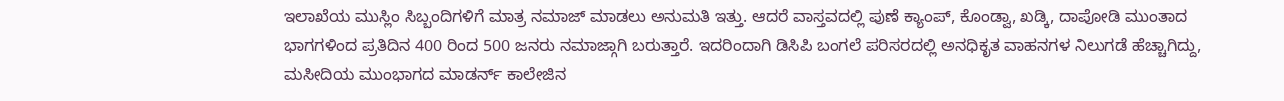ಇಲಾಖೆಯ ಮುಸ್ಲಿಂ ಸಿಬ್ಬಂದಿಗಳಿಗೆ ಮಾತ್ರ ನಮಾಜ್ ಮಾಡಲು ಅನುಮತಿ ಇತ್ತು. ಆದರೆ ವಾಸ್ತವದಲ್ಲಿ ಪುಣೆ ಕ್ಯಾಂಪ್, ಕೊಂಡ್ವಾ, ಖಡ್ಕಿ, ದಾಪೋಡಿ ಮುಂತಾದ ಭಾಗಗಳಿಂದ ಪ್ರತಿದಿನ 400 ರಿಂದ 500 ಜನರು ನಮಾಜ್ಗಾಗಿ ಬರುತ್ತಾರೆ. ಇದರಿಂದಾಗಿ ಡಿಸಿಪಿ ಬಂಗಲೆ ಪರಿಸರದಲ್ಲಿ ಅನಧಿಕೃತ ವಾಹನಗಳ ನಿಲುಗಡೆ ಹೆಚ್ಚಾಗಿದ್ದು, ಮಸೀದಿಯ ಮುಂಭಾಗದ ಮಾಡರ್ನ್ ಕಾಲೇಜಿನ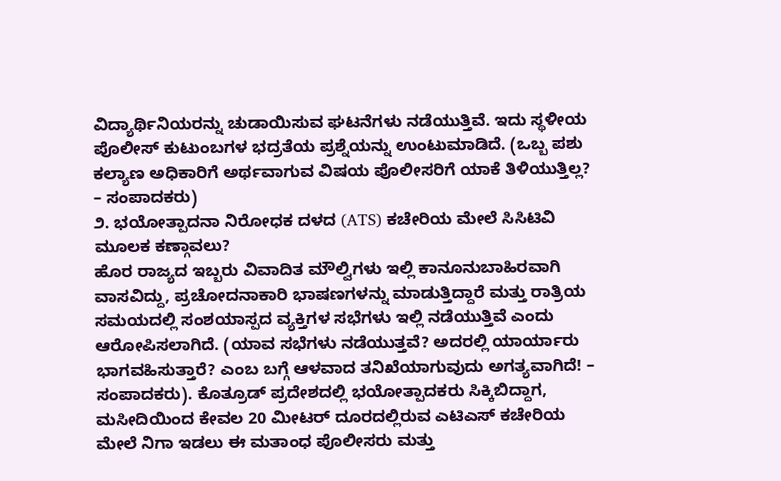ವಿದ್ಯಾರ್ಥಿನಿಯರನ್ನು ಚುಡಾಯಿಸುವ ಘಟನೆಗಳು ನಡೆಯುತ್ತಿವೆ. ಇದು ಸ್ಥಳೀಯ ಪೊಲೀಸ್ ಕುಟುಂಬಗಳ ಭದ್ರತೆಯ ಪ್ರಶ್ನೆಯನ್ನು ಉಂಟುಮಾಡಿದೆ. (ಒಬ್ಬ ಪಶು ಕಲ್ಯಾಣ ಅಧಿಕಾರಿಗೆ ಅರ್ಥವಾಗುವ ವಿಷಯ ಪೊಲೀಸರಿಗೆ ಯಾಕೆ ತಿಳಿಯುತ್ತಿಲ್ಲ? – ಸಂಪಾದಕರು)
೨. ಭಯೋತ್ಪಾದನಾ ನಿರೋಧಕ ದಳದ (ATS) ಕಚೇರಿಯ ಮೇಲೆ ಸಿಸಿಟಿವಿ ಮೂಲಕ ಕಣ್ಗಾವಲು?
ಹೊರ ರಾಜ್ಯದ ಇಬ್ಬರು ವಿವಾದಿತ ಮೌಲ್ವಿಗಳು ಇಲ್ಲಿ ಕಾನೂನುಬಾಹಿರವಾಗಿ ವಾಸವಿದ್ದು, ಪ್ರಚೋದನಾಕಾರಿ ಭಾಷಣಗಳನ್ನು ಮಾಡುತ್ತಿದ್ದಾರೆ ಮತ್ತು ರಾತ್ರಿಯ ಸಮಯದಲ್ಲಿ ಸಂಶಯಾಸ್ಪದ ವ್ಯಕ್ತಿಗಳ ಸಭೆಗಳು ಇಲ್ಲಿ ನಡೆಯುತ್ತಿವೆ ಎಂದು ಆರೋಪಿಸಲಾಗಿದೆ. (ಯಾವ ಸಭೆಗಳು ನಡೆಯುತ್ತವೆ? ಅದರಲ್ಲಿ ಯಾರ್ಯಾರು ಭಾಗವಹಿಸುತ್ತಾರೆ? ಎಂಬ ಬಗ್ಗೆ ಆಳವಾದ ತನಿಖೆಯಾಗುವುದು ಅಗತ್ಯವಾಗಿದೆ! – ಸಂಪಾದಕರು). ಕೊತ್ರೂಡ್ ಪ್ರದೇಶದಲ್ಲಿ ಭಯೋತ್ಪಾದಕರು ಸಿಕ್ಕಿಬಿದ್ದಾಗ, ಮಸೀದಿಯಿಂದ ಕೇವಲ 20 ಮೀಟರ್ ದೂರದಲ್ಲಿರುವ ಎಟಿಎಸ್ ಕಚೇರಿಯ ಮೇಲೆ ನಿಗಾ ಇಡಲು ಈ ಮತಾಂಧ ಪೊಲೀಸರು ಮತ್ತು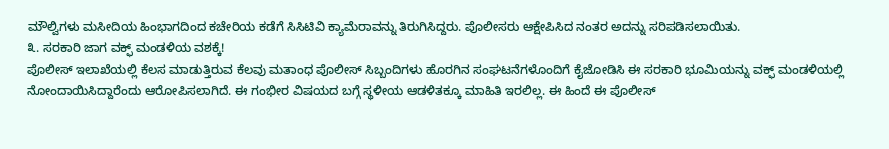ಮೌಲ್ವಿಗಳು ಮಸೀದಿಯ ಹಿಂಭಾಗದಿಂದ ಕಚೇರಿಯ ಕಡೆಗೆ ಸಿಸಿಟಿವಿ ಕ್ಯಾಮೆರಾವನ್ನು ತಿರುಗಿಸಿದ್ದರು. ಪೊಲೀಸರು ಆಕ್ಷೇಪಿಸಿದ ನಂತರ ಅದನ್ನು ಸರಿಪಡಿಸಲಾಯಿತು.
೩. ಸರಕಾರಿ ಜಾಗ ವಕ್ಫ್ ಮಂಡಳಿಯ ವಶಕ್ಕೆ!
ಪೊಲೀಸ್ ಇಲಾಖೆಯಲ್ಲಿ ಕೆಲಸ ಮಾಡುತ್ತಿರುವ ಕೆಲವು ಮತಾಂಧ ಪೊಲೀಸ್ ಸಿಬ್ಬಂದಿಗಳು ಹೊರಗಿನ ಸಂಘಟನೆಗಳೊಂದಿಗೆ ಕೈಜೋಡಿಸಿ ಈ ಸರಕಾರಿ ಭೂಮಿಯನ್ನು ವಕ್ಫ್ ಮಂಡಳಿಯಲ್ಲಿ ನೋಂದಾಯಿಸಿದ್ದಾರೆಂದು ಆರೋಪಿಸಲಾಗಿದೆ. ಈ ಗಂಭೀರ ವಿಷಯದ ಬಗ್ಗೆ ಸ್ಥಳೀಯ ಆಡಳಿತಕ್ಕೂ ಮಾಹಿತಿ ಇರಲಿಲ್ಲ. ಈ ಹಿಂದೆ ಈ ಪೊಲೀಸ್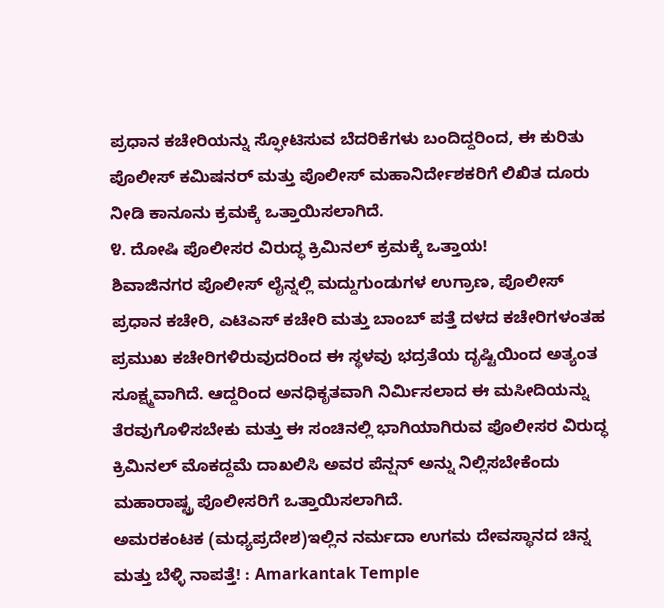ಪ್ರಧಾನ ಕಚೇರಿಯನ್ನು ಸ್ಫೋಟಿಸುವ ಬೆದರಿಕೆಗಳು ಬಂದಿದ್ದರಿಂದ, ಈ ಕುರಿತು ಪೊಲೀಸ್ ಕಮಿಷನರ್ ಮತ್ತು ಪೊಲೀಸ್ ಮಹಾನಿರ್ದೇಶಕರಿಗೆ ಲಿಖಿತ ದೂರು ನೀಡಿ ಕಾನೂನು ಕ್ರಮಕ್ಕೆ ಒತ್ತಾಯಿಸಲಾಗಿದೆ.
೪. ದೋಷಿ ಪೊಲೀಸರ ವಿರುದ್ಧ ಕ್ರಿಮಿನಲ್ ಕ್ರಮಕ್ಕೆ ಒತ್ತಾಯ!
ಶಿವಾಜಿನಗರ ಪೊಲೀಸ್ ಲೈನ್ನಲ್ಲಿ ಮದ್ದುಗುಂಡುಗಳ ಉಗ್ರಾಣ, ಪೊಲೀಸ್ ಪ್ರಧಾನ ಕಚೇರಿ, ಎಟಿಎಸ್ ಕಚೇರಿ ಮತ್ತು ಬಾಂಬ್ ಪತ್ತೆ ದಳದ ಕಚೇರಿಗಳಂತಹ ಪ್ರಮುಖ ಕಚೇರಿಗಳಿರುವುದರಿಂದ ಈ ಸ್ಥಳವು ಭದ್ರತೆಯ ದೃಷ್ಟಿಯಿಂದ ಅತ್ಯಂತ ಸೂಕ್ಷ್ಮವಾಗಿದೆ. ಆದ್ದರಿಂದ ಅನಧಿಕೃತವಾಗಿ ನಿರ್ಮಿಸಲಾದ ಈ ಮಸೀದಿಯನ್ನು ತೆರವುಗೊಳಿಸಬೇಕು ಮತ್ತು ಈ ಸಂಚಿನಲ್ಲಿ ಭಾಗಿಯಾಗಿರುವ ಪೊಲೀಸರ ವಿರುದ್ಧ ಕ್ರಿಮಿನಲ್ ಮೊಕದ್ದಮೆ ದಾಖಲಿಸಿ ಅವರ ಪೆನ್ಷನ್ ಅನ್ನು ನಿಲ್ಲಿಸಬೇಕೆಂದು ಮಹಾರಾಷ್ಟ್ರ ಪೊಲೀಸರಿಗೆ ಒತ್ತಾಯಿಸಲಾಗಿದೆ.
ಅಮರಕಂಟಕ (ಮಧ್ಯಪ್ರದೇಶ)ಇಲ್ಲಿನ ನರ್ಮದಾ ಉಗಮ ದೇವಸ್ಥಾನದ ಚಿನ್ನ ಮತ್ತು ಬೆಳ್ಳಿ ನಾಪತ್ತೆ! : Amarkantak Temple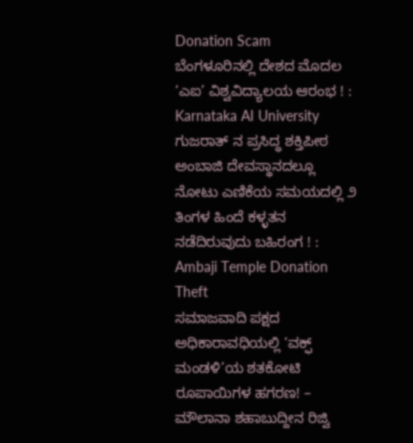Donation Scam
ಬೆಂಗಳೂರಿನಲ್ಲಿ ದೇಶದ ಮೊದಲ ‘ಎಐ’ ವಿಶ್ವವಿದ್ಯಾಲಯ ಆರಂಭ ! : Karnataka AI University
ಗುಜರಾತ್ ನ ಪ್ರಸಿದ್ಧ ಶಕ್ತಿಪೀಠ ಅಂಬಾಜಿ ದೇವಸ್ಥಾನದಲ್ಲೂ ನೋಟು ಎಣಿಕೆಯ ಸಮಯದಲ್ಲಿ ೨ ತಿಂಗಳ ಹಿಂದೆ ಕಳ್ಳತನ ನಡೆದಿರುವುದು ಬಹಿರಂಗ ! : Ambaji Temple Donation Theft
ಸಮಾಜವಾದಿ ಪಕ್ಷದ ಅಧಿಕಾರಾವಧಿಯಲ್ಲಿ ‘ವಕ್ಫ್ ಮಂಡಳಿ’ಯ ಶತಕೋಟಿ ರೂಪಾಯಿಗಳ ಹಗರಣ! – ಮೌಲಾನಾ ಶಹಾಬುದ್ದೀನ ರಿಜ್ವಿ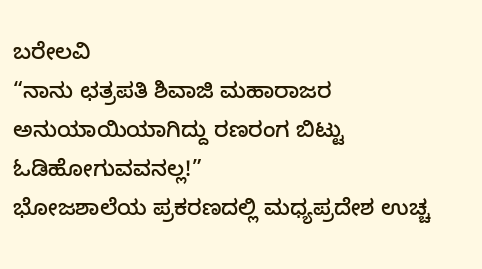ಬರೇಲವಿ
“ನಾನು ಛತ್ರಪತಿ ಶಿವಾಜಿ ಮಹಾರಾಜರ ಅನುಯಾಯಿಯಾಗಿದ್ದು ರಣರಂಗ ಬಿಟ್ಟು ಓಡಿಹೋಗುವವನಲ್ಲ!”
ಭೋಜಶಾಲೆಯ ಪ್ರಕರಣದಲ್ಲಿ ಮಧ್ಯಪ್ರದೇಶ ಉಚ್ಚ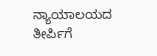ನ್ಯಾಯಾಲಯದ ತೀರ್ಪಿಗೆ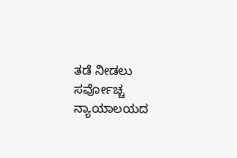ತಡೆ ನೀಡಲು ಸರ್ವೋಚ್ಚ ನ್ಯಾಯಾಲಯದ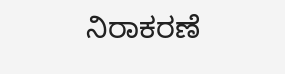ನಿರಾಕರಣೆ